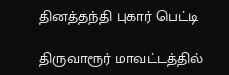தினத்தந்தி புகார் பெட்டி

திருவாரூர் மாவட்டத்தில்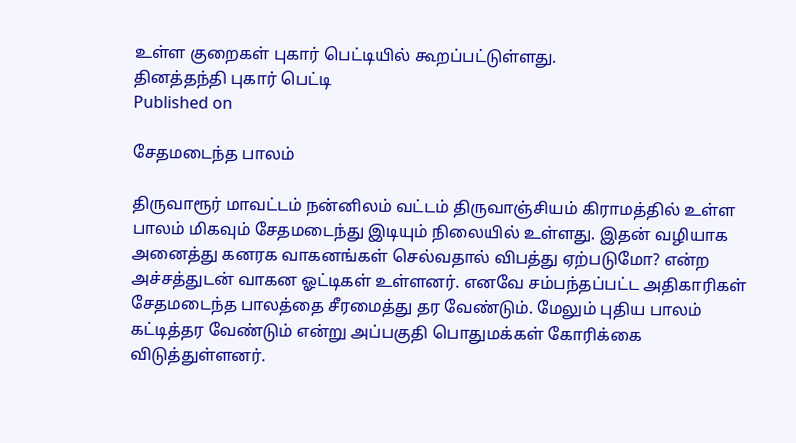உள்ள குறைகள் புகார் பெட்டியில் கூறப்பட்டுள்ளது.
தினத்தந்தி புகார் பெட்டி
Published on

சேதமடைந்த பாலம்

திருவாரூர் மாவட்டம் நன்னிலம் வட்டம் திருவாஞ்சியம் கிராமத்தில் உள்ள பாலம் மிகவும் சேதமடைந்து இடியும் நிலையில் உள்ளது. இதன் வழியாக அனைத்து கனரக வாகனங்கள் செல்வதால் விபத்து ஏற்படுமோ? என்ற அச்சத்துடன் வாகன ஓட்டிகள் உள்ளனர். எனவே சம்பந்தப்பட்ட அதிகாரிகள் சேதமடைந்த பாலத்தை சீரமைத்து தர வேண்டும். மேலும் புதிய பாலம் கட்டித்தர வேண்டும் என்று அப்பகுதி பொதுமக்கள் கோரிக்கை விடுத்துள்ளனர்.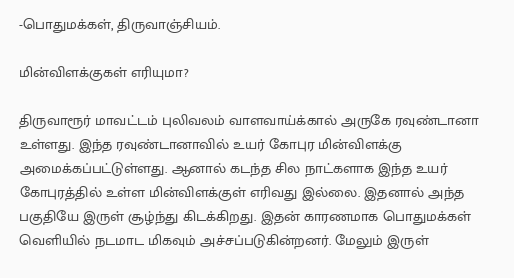-பொதுமக்கள், திருவாஞ்சியம்.

மின்விளக்குகள் எரியுமா?

திருவாரூர் மாவட்டம் புலிவலம் வாளவாய்க்கால் அருகே ரவுண்டானா உள்ளது. இந்த ரவுண்டானாவில் உயர் கோபுர மின்விளக்கு அமைக்கப்பட்டுள்ளது. ஆனால் கடந்த சில நாட்களாக இந்த உயர் கோபுரத்தில் உள்ள மின்விளக்குள் எரிவது இல்லை. இதனால் அந்த பகுதியே இருள் சூழ்ந்து கிடக்கிறது. இதன் காரணமாக பொதுமக்கள் வெளியில் நடமாட மிகவும் அச்சப்படுகின்றனர். மேலும் இருள்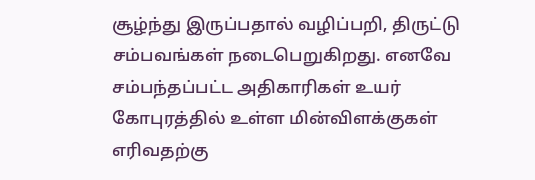சூழ்ந்து இருப்பதால் வழிப்பறி, திருட்டு சம்பவங்கள் நடைபெறுகிறது. எனவே சம்பந்தப்பட்ட அதிகாரிகள் உயர் கோபுரத்தில் உள்ள மின்விளக்குகள் எரிவதற்கு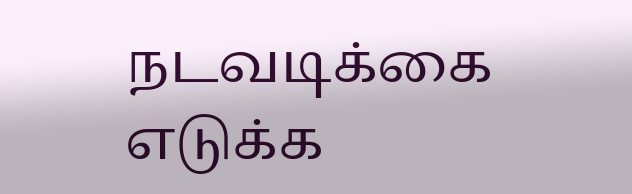நடவடிக்கை எடுக்க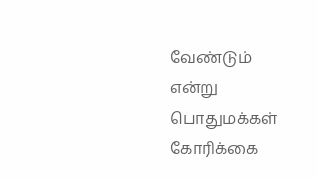வேண்டும் என்று பொதுமக்கள் கோரிக்கை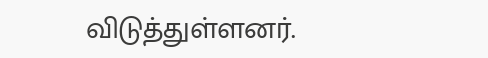விடுத்துள்ளனர்.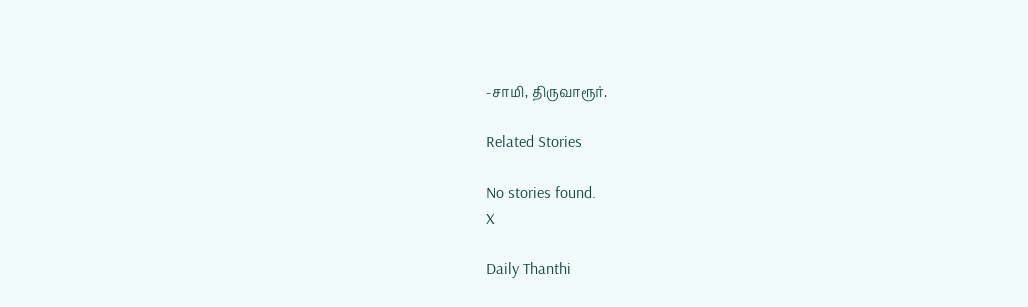-சாமி, திருவாரூர்.

Related Stories

No stories found.
X

Daily Thanthi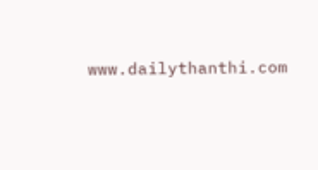www.dailythanthi.com